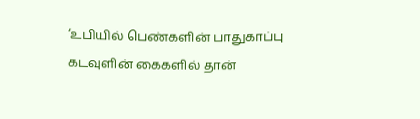‘உபியில் பெண்களின் பாதுகாப்பு கடவுளின் கைகளில் தான்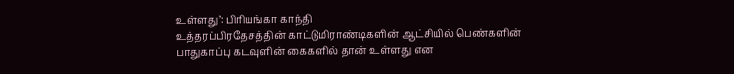உள்ளது’: பிரியங்கா காந்தி
உத்தரப்பிரதேசத்தின் காட்டுமிராண்டிகளின் ஆட்சியில் பெண்களின் பாதுகாப்பு கடவுளின் கைகளில் தான் உள்ளது என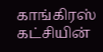காங்கிரஸ் கட்சியின்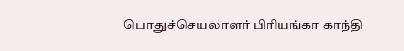பொதுச்செயலாளர் பிரியங்கா காந்தி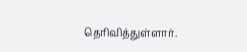தெரிவித்துள்ளார்.